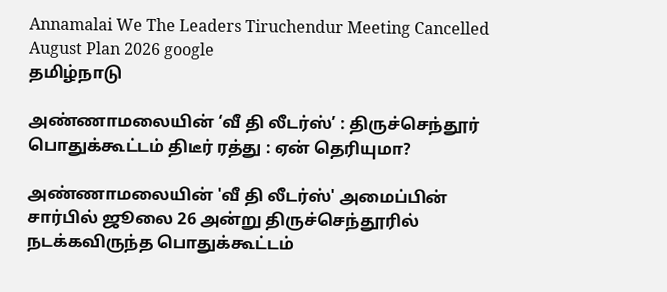Annamalai We The Leaders Tiruchendur Meeting Cancelled August Plan 2026 google
தமிழ்நாடு

அண்ணாமலையின் ‘வீ தி லீடர்ஸ்’ : திருச்செந்தூர் பொதுக்கூட்டம் திடீர் ரத்து : ஏன் தெரியுமா?

அண்ணாமலையின் 'வீ தி லீடர்ஸ்' அமைப்பின் சார்பில் ஜூலை 26 அன்று திருச்செந்தூரில் நடக்கவிருந்த பொதுக்கூட்டம்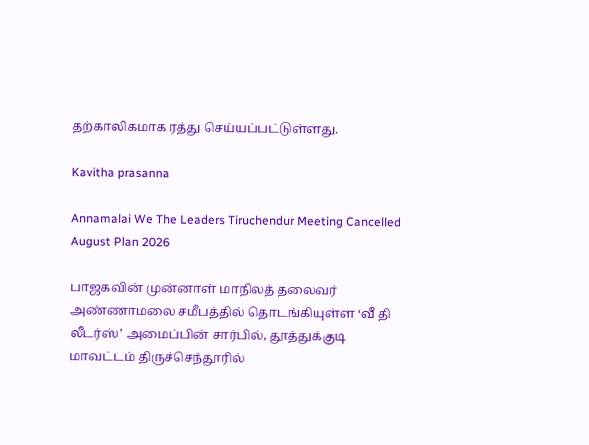தற்காலிகமாக ரத்து செய்யப்பட்டுள்ளது.

Kavitha prasanna

Annamalai We The Leaders Tiruchendur Meeting Cancelled August Plan 2026

பாஜகவின் முன்னாள் மாநிலத் தலைவர் அண்ணாமலை சமீபத்தில் தொடங்கியுள்ள ‘வீ தி லீடர்ஸ்’ அமைப்பின் சார்பில், தூத்துக்குடி மாவட்டம் திருச்செந்தூரில்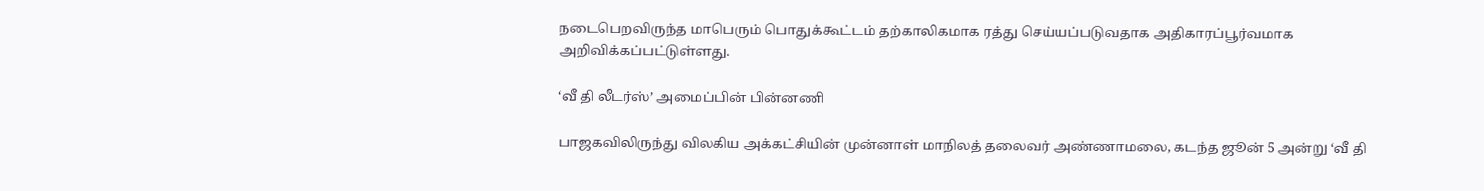நடைபெறவிருந்த மாபெரும் பொதுக்கூட்டம் தற்காலிகமாக ரத்து செய்யப்படுவதாக அதிகாரப்பூர்வமாக அறிவிக்கப்பட்டுள்ளது.

‘வீ தி லீடர்ஸ்’ அமைப்பின் பின்னணி

பாஜகவிலிருந்து விலகிய அக்கட்சியின் முன்னாள் மாநிலத் தலைவர் அண்ணாமலை, கடந்த ஜூன் 5 அன்று ‘வீ தி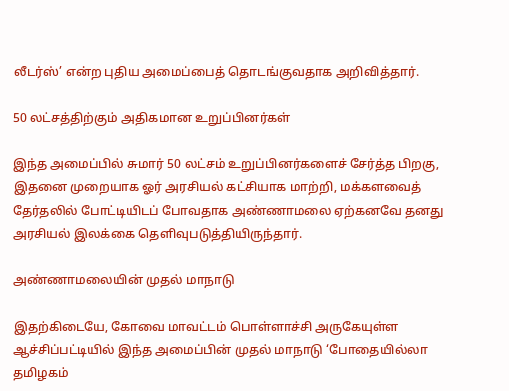லீடர்ஸ்’ என்ற புதிய அமைப்பைத் தொடங்குவதாக அறிவித்தார்.

50 லட்சத்திற்கும் அதிகமான உறுப்பினர்கள்

இந்த அமைப்பில் சுமார் 50 லட்சம் உறுப்பினர்களைச் சேர்த்த பிறகு, இதனை முறையாக ஓர் அரசியல் கட்சியாக மாற்றி, மக்களவைத் தேர்தலில் போட்டியிடப் போவதாக அண்ணாமலை ஏற்கனவே தனது அரசியல் இலக்கை தெளிவுபடுத்தியிருந்தார்.

அண்ணாமலையின் முதல் மாநாடு

இதற்கிடையே, கோவை மாவட்டம் பொள்ளாச்சி அருகேயுள்ள ஆச்சிப்பட்டியில் இந்த அமைப்பின் முதல் மாநாடு ‘போதையில்லா தமிழகம்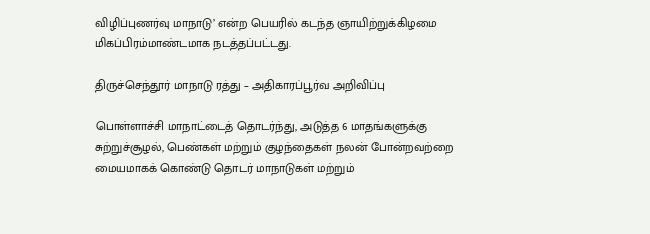விழிப்புணர்வு மாநாடு’ என்ற பெயரில் கடந்த ஞாயிற்றுக்கிழமை மிகப்பிரம்மாண்டமாக நடத்தப்பட்டது.

திருச்செந்தூர் மாநாடு ரத்து – அதிகாரப்பூர்வ அறிவிப்பு

பொள்ளாச்சி மாநாட்டைத் தொடர்ந்து, அடுத்த 6 மாதங்களுக்கு சுற்றுச்சூழல், பெண்கள் மற்றும் குழந்தைகள் நலன் போன்றவற்றை மையமாகக் கொண்டு தொடர் மாநாடுகள் மற்றும்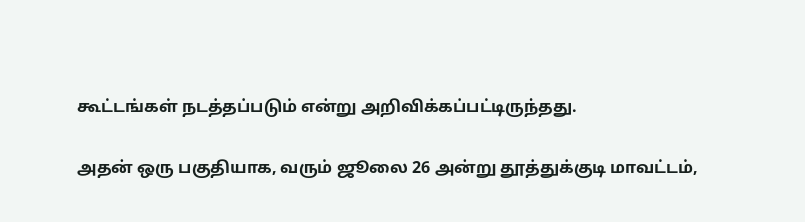கூட்டங்கள் நடத்தப்படும் என்று அறிவிக்கப்பட்டிருந்தது.

அதன் ஒரு பகுதியாக, வரும் ஜூலை 26 அன்று தூத்துக்குடி மாவட்டம்,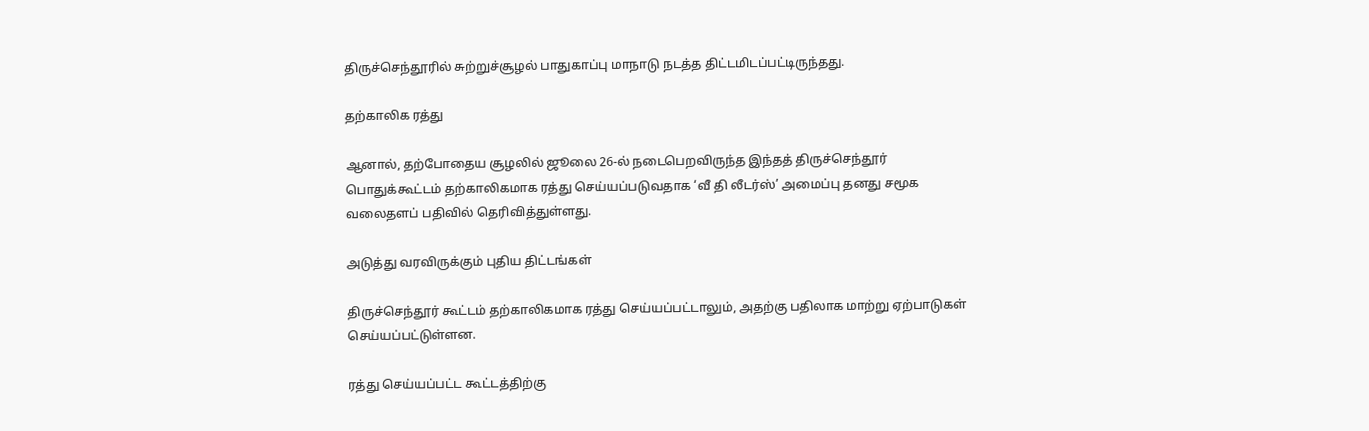திருச்செந்தூரில் சுற்றுச்சூழல் பாதுகாப்பு மாநாடு நடத்த திட்டமிடப்பட்டிருந்தது.

தற்காலிக ரத்து

ஆனால், தற்போதைய சூழலில் ஜூலை 26-ல் நடைபெறவிருந்த இந்தத் திருச்செந்தூர் பொதுக்கூட்டம் தற்காலிகமாக ரத்து செய்யப்படுவதாக ‘வீ தி லீடர்ஸ்’ அமைப்பு தனது சமூக வலைதளப் பதிவில் தெரிவித்துள்ளது.

அடுத்து வரவிருக்கும் புதிய திட்டங்கள்

திருச்செந்தூர் கூட்டம் தற்காலிகமாக ரத்து செய்யப்பட்டாலும், அதற்கு பதிலாக மாற்று ஏற்பாடுகள் செய்யப்பட்டுள்ளன.

ரத்து செய்யப்பட்ட கூட்டத்திற்கு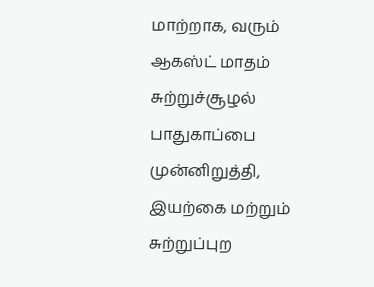மாற்றாக, வரும் ஆகஸ்ட் மாதம் சுற்றுச்சூழல் பாதுகாப்பை முன்னிறுத்தி, இயற்கை மற்றும் சுற்றுப்புற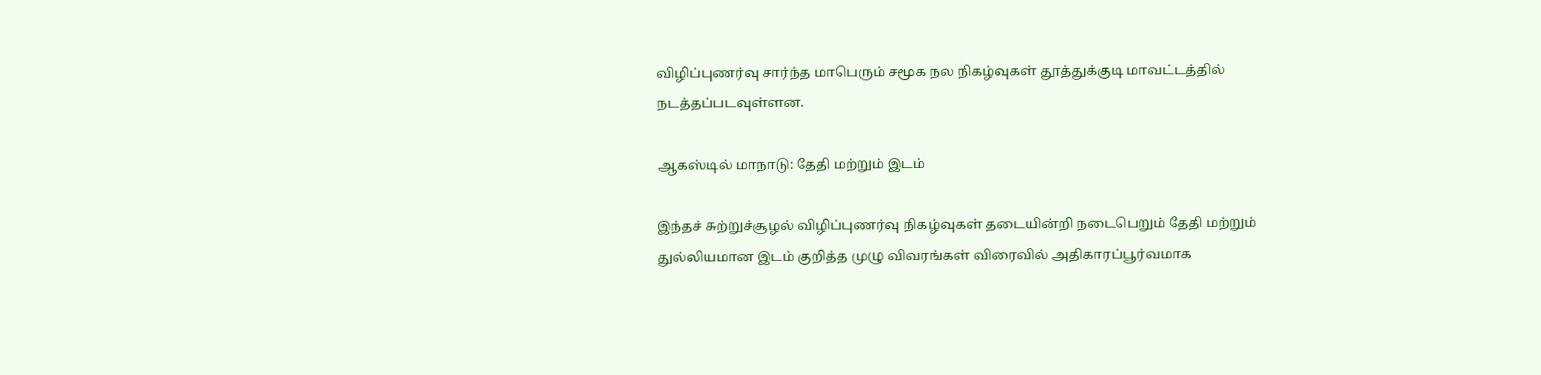விழிப்புணர்வு சார்ந்த மாபெரும் சமூக நல நிகழ்வுகள் தூத்துக்குடி மாவட்டத்தில் நடத்தப்படவுள்ளன.

ஆகஸ்டில் மாநாடு: தேதி மற்றும் இடம்

இந்தச் சுற்றுச்சூழல் விழிப்புணர்வு நிகழ்வுகள் தடையின்றி நடைபெறும் தேதி மற்றும் துல்லியமான இடம் குறித்த முழு விவரங்கள் விரைவில் அதிகாரப்பூர்வமாக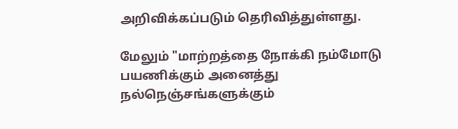அறிவிக்கப்படும் தெரிவித்துள்ளது.

மேலும் "மாற்றத்தை நோக்கி நம்மோடு பயணிக்கும் அனைத்து நல்நெஞ்சங்களுக்கும்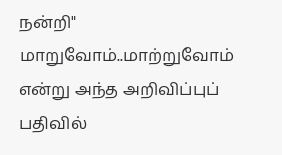நன்றி" மாறுவோம்..மாற்றுவோம் என்று அந்த அறிவிப்புப் பதிவில்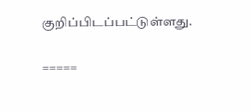குறிப்பிடப்பட்டுள்ளது.

=====